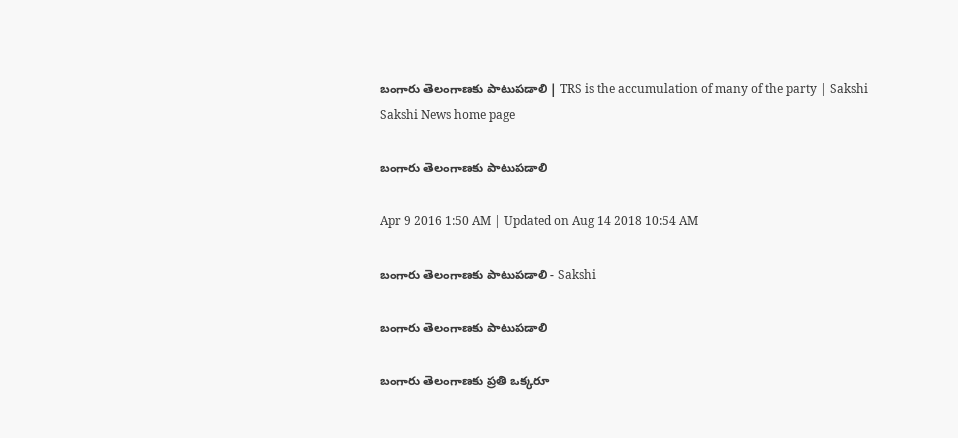బంగారు తెలంగాణకు పాటుపడాలి | TRS is the accumulation of many of the party | Sakshi
Sakshi News home page

బంగారు తెలంగాణకు పాటుపడాలి

Apr 9 2016 1:50 AM | Updated on Aug 14 2018 10:54 AM

బంగారు తెలంగాణకు పాటుపడాలి - Sakshi

బంగారు తెలంగాణకు పాటుపడాలి

బంగారు తెలంగాణకు ప్రతి ఒక్కరూ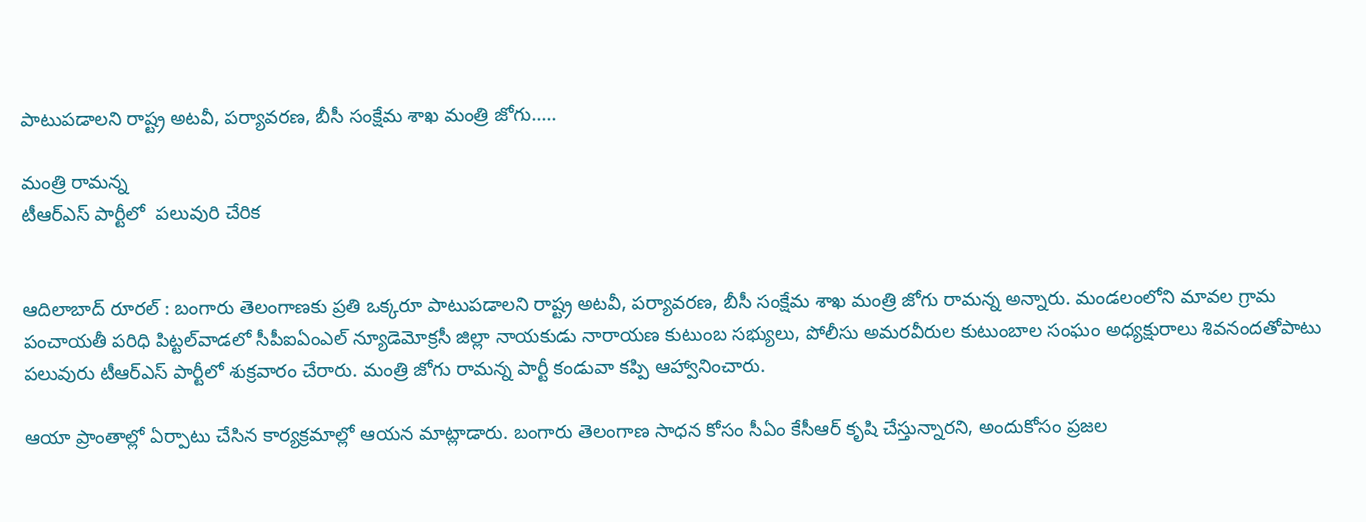పాటుపడాలని రాష్ట్ర అటవీ, పర్యావరణ, బీసీ సంక్షేమ శాఖ మంత్రి జోగు.....

మంత్రి రామన్న
టీఆర్‌ఎస్ పార్టీలో  పలువురి చేరిక


ఆదిలాబాద్ రూరల్ : బంగారు తెలంగాణకు ప్రతి ఒక్కరూ పాటుపడాలని రాష్ట్ర అటవీ, పర్యావరణ, బీసీ సంక్షేమ శాఖ మంత్రి జోగు రామన్న అన్నారు. మండలంలోని మావల గ్రామ పంచాయతీ పరిధి పిట్టల్‌వాడలో సీపీఐఏంఎల్ న్యూడెమోక్రసీ జిల్లా నాయకుడు నారాయణ కుటుంబ సభ్యులు, పోలీసు అమరవీరుల కుటుంబాల సంఘం అధ్యక్షురాలు శివనందతోపాటు పలువురు టీఆర్‌ఎస్ పార్టీలో శుక్రవారం చేరారు. మంత్రి జోగు రామన్న పార్టీ కండువా కప్పి ఆహ్వానించారు.

ఆయా ప్రాంతాల్లో ఏర్పాటు చేసిన కార్యక్రమాల్లో ఆయన మాట్లాడారు. బంగారు తెలంగాణ సాధన కోసం సీఏం కేసీఆర్ కృషి చేస్తున్నారని, అందుకోసం ప్రజల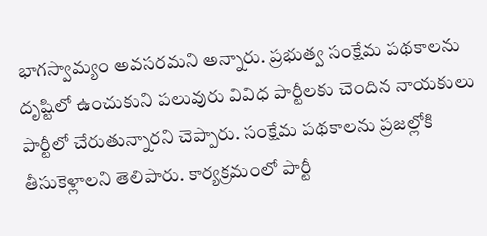భాగస్వామ్యం అవసరమని అన్నారు. ప్రభుత్వ సంక్షేమ పథకాలను దృష్టిలో ఉంచుకుని పలువురు వివిధ పార్టీలకు చెందిన నాయకులు పార్టీలో చేరుతున్నారని చెప్పారు. సంక్షేమ పథకాలను ప్రజల్లోకి తీసుకెళ్లాలని తెలిపారు. కార్యక్రమంలో పార్టీ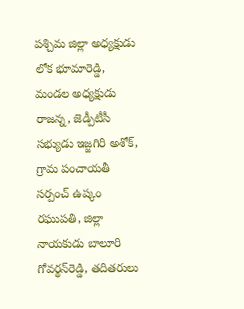పశ్చిమ జిల్లా అధ్యక్షుడు లోక భూమారెడ్డి, మండల అధ్యక్షుడు రాజన్న, జెడ్పీటీసీ సభ్యుడు ఇజ్జగిరి అశోక్, గ్రామ పంచాయతీ సర్పంచ్ ఉష్కం రఘుపతి, జిల్లా నాయకుడు బాలూరి గోవర్థన్‌రెడ్డి, తదితరులు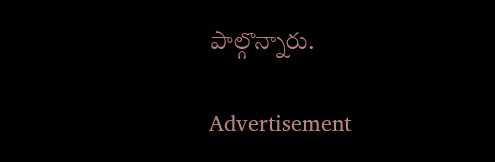పాల్గొన్నారు.

Advertisement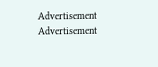Advertisement
Advertisement